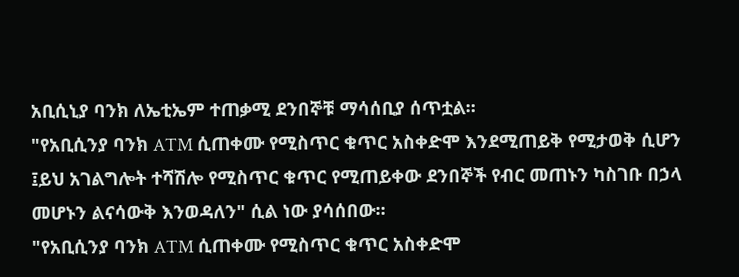አቢሲኒያ ባንክ ለኤቲኤም ተጠቃሚ ደንበኞቹ ማሳሰቢያ ሰጥቷል።
"የአቢሲንያ ባንክ ATM ሲጠቀሙ የሚስጥር ቁጥር አስቀድሞ እንደሚጠይቅ የሚታወቅ ሲሆን ፤ይህ አገልግሎት ተሻሽሎ የሚስጥር ቁጥር የሚጠይቀው ደንበኞች የብር መጠኑን ካስገቡ በኃላ መሆኑን ልናሳውቅ እንወዳለን" ሲል ነው ያሳሰበው።
"የአቢሲንያ ባንክ ATM ሲጠቀሙ የሚስጥር ቁጥር አስቀድሞ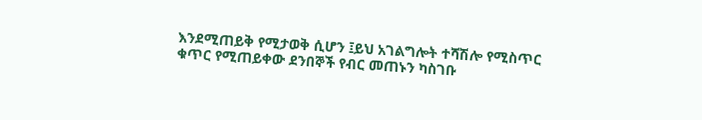እንደሚጠይቅ የሚታወቅ ሲሆን ፤ይህ አገልግሎት ተሻሽሎ የሚስጥር ቁጥር የሚጠይቀው ደንበኞች የብር መጠኑን ካስገቡ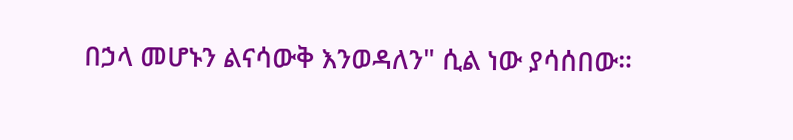በኃላ መሆኑን ልናሳውቅ እንወዳለን" ሲል ነው ያሳሰበው።